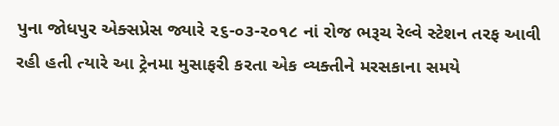પુના જોધપુર એક્સપ્રેસ જ્યારે ૨૬-૦૩-૨૦૧૮ નાં રોજ ભરૂચ રેલ્વે સ્ટેશન તરફ આવી રહી હતી ત્યારે આ ટ્રેનમા મુસાફરી કરતા એક વ્યક્તીને મરસકાના સમયે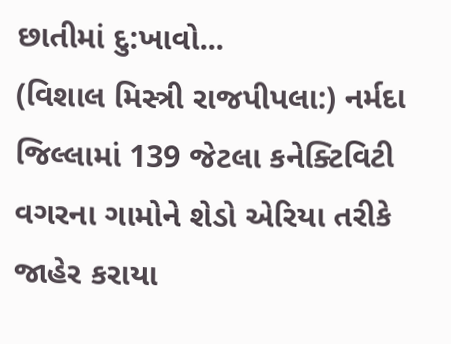છાતીમાં દુ:ખાવો...
(વિશાલ મિસ્ત્રી રાજપીપલા:) નર્મદા જિલ્લામાં 139 જેટલા કનેક્ટિવિટી વગરના ગામોને શેડો એરિયા તરીકે જાહેર કરાયા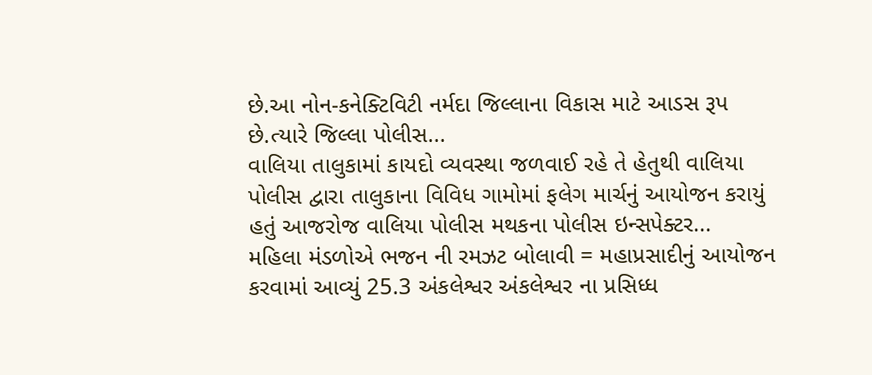છે.આ નોન-કનેક્ટિવિટી નર્મદા જિલ્લાના વિકાસ માટે આડસ રૂપ છે.ત્યારે જિલ્લા પોલીસ...
વાલિયા તાલુકામાં કાયદો વ્યવસ્થા જળવાઈ રહે તે હેતુથી વાલિયા પોલીસ દ્વારા તાલુકાના વિવિધ ગામોમાં ફલેગ માર્ચનું આયોજન કરાયું હતું આજરોજ વાલિયા પોલીસ મથકના પોલીસ ઇન્સપેક્ટર...
મહિલા મંડળોએ ભજન ની રમઝટ બોલાવી = મહાપ્રસાદીનું આયોજન કરવામાં આવ્યું 25.3 અંકલેશ્વર અંકલેશ્વર ના પ્રસિધ્ધ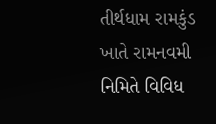તીર્થધામ રામકુંડ ખાતે રામનવમી નિમિતે વિવિધ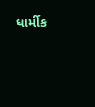ધાર્મીક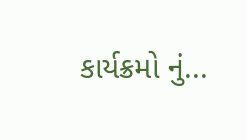કાર્યક્રમો નું...